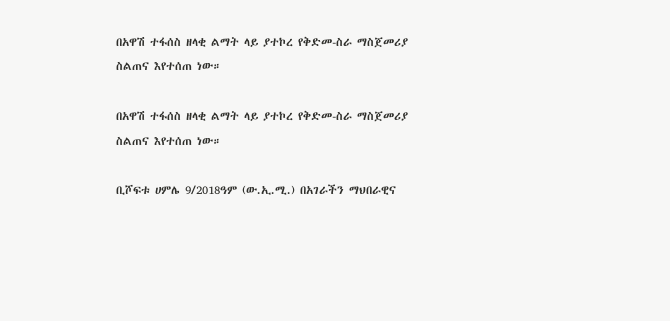በአዋሽ ተፋሰስ ዘላቂ ልማት ላይ ያተኮረ የቅድመ-ስራ ማስጀመሪያ ስልጠና እየተሰጠ ነው።

በአዋሽ ተፋሰስ ዘላቂ ልማት ላይ ያተኮረ የቅድመ-ስራ ማስጀመሪያ ስልጠና እየተሰጠ ነው።

ቢሾፍቱ ሀምሌ 9/2018ዓም (ው.ኢ.ሚ.) በአገራችን ማህበራዊና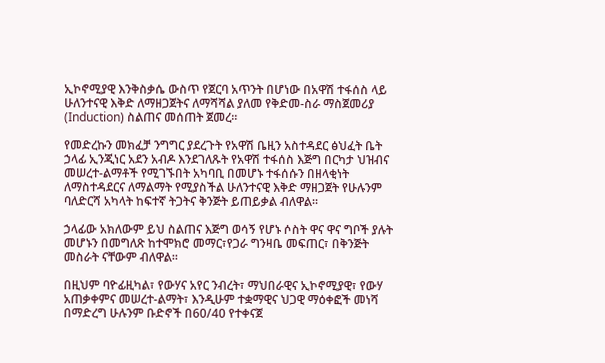ኢኮኖሚያዊ እንቅስቃሴ ውስጥ የጀርባ አጥንት በሆነው በአዋሽ ተፋሰስ ላይ ሁለንተናዊ እቅድ ለማዘጋጀትና ለማሻሻል ያለመ የቅድመ-ስራ ማስጀመሪያ (Induction) ስልጠና መሰጠት ጀመረ።

የመድረኩን መክፈቻ ንግግር ያደረጉት የአዋሽ ቤዚን አስተዳደር ፅህፈት ቤት ኃላፊ ኢንጂነር አደን አብዶ እንደገለጹት የአዋሽ ተፋሰስ እጅግ በርካታ ህዝብና መሠረተ-ልማቶች የሚገኙበት አካባቢ በመሆኑ ተፋሰሱን በዘላቂነት ለማስተዳደርና ለማልማት የሚያስችል ሁለንተናዊ እቅድ ማዘጋጀት የሁሉንም ባለድርሻ አካላት ከፍተኛ ትጋትና ቅንጅት ይጠይቃል ብለዋል።

ኃላፊው አክለውም ይህ ስልጠና እጅግ ወሳኝ የሆኑ ሶስት ዋና ዋና ግቦች ያሉት መሆኑን በመግለጽ ከተሞክሮ መማር፣የጋራ ግንዛቤ መፍጠር፣ በቅንጅት መስራት ናቸውም ብለዋል።

በዚህም ባዮፊዚካል፣ የውሃና አየር ንብረት፣ ማህበራዊና ኢኮኖሚያዊ፣ የውሃ አጠቃቀምና መሠረተ-ልማት፣ እንዲሁም ተቋማዊና ህጋዊ ማዕቀፎች መነሻ በማድረግ ሁሉንም ቡድኖች በ60/40 የተቀናጀ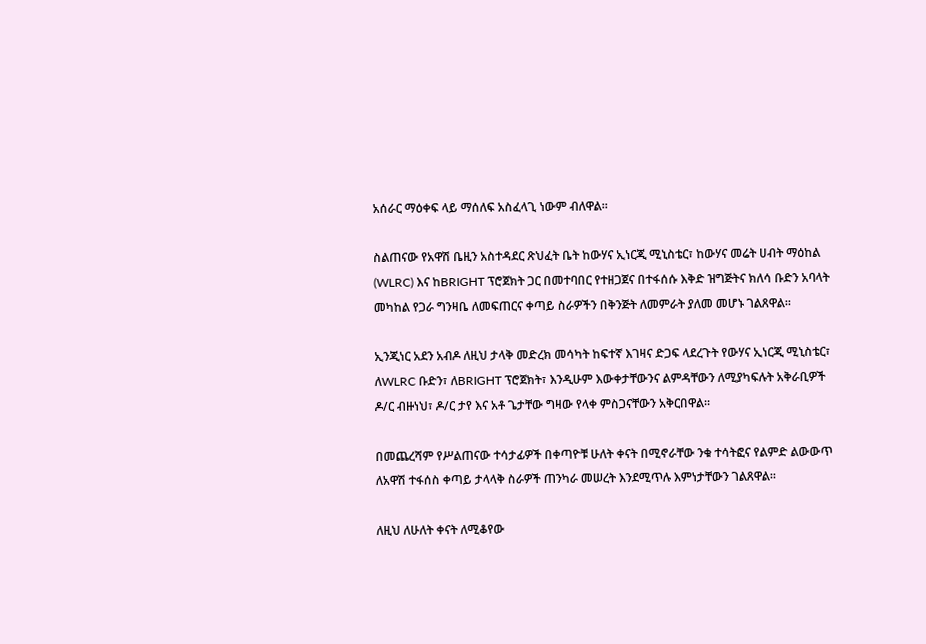አሰራር ማዕቀፍ ላይ ማሰለፍ አስፈላጊ ነውም ብለዋል።

ስልጠናው የአዋሽ ቤዚን አስተዳደር ጽህፈት ቤት ከውሃና ኢነርጂ ሚኒስቴር፣ ከውሃና መሬት ሀብት ማዕከል (WLRC) እና ከBRIGHT ፕሮጀክት ጋር በመተባበር የተዘጋጀና በተፋሰሱ እቅድ ዝግጅትና ክለሳ ቡድን አባላት መካከል የጋራ ግንዛቤ ለመፍጠርና ቀጣይ ስራዎችን በቅንጅት ለመምራት ያለመ መሆኑ ገልጸዋል።

ኢንጂነር አደን አብዶ ለዚህ ታላቅ መድረክ መሳካት ከፍተኛ እገዛና ድጋፍ ላደረጉት የውሃና ኢነርጂ ሚኒስቴር፣ ለWLRC ቡድን፣ ለBRIGHT ፕሮጀክት፣ እንዲሁም እውቀታቸውንና ልምዳቸውን ለሚያካፍሉት አቅራቢዎች ዶ/ር ብዙነህ፣ ዶ/ር ታየ እና አቶ ጌታቸው ግዛው የላቀ ምስጋናቸውን አቅርበዋል።

በመጨረሻም የሥልጠናው ተሳታፊዎች በቀጣዮቹ ሁለት ቀናት በሚኖራቸው ንቁ ተሳትፎና የልምድ ልውውጥ ለአዋሽ ተፋሰስ ቀጣይ ታላላቅ ስራዎች ጠንካራ መሠረት እንደሚጥሉ እምነታቸውን ገልጸዋል።

ለዚህ ለሁለት ቀናት ለሚቆየው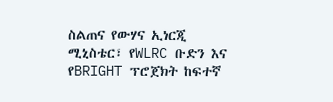ስልጠና የውሃና ኢነርጂ ሚኒስቴር፣ የWLRC ቡድን እና የBRIGHT ፕሮጀክት ከፍተኛ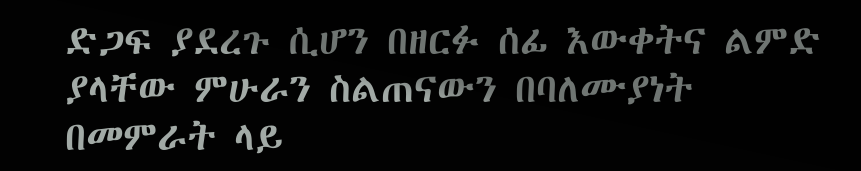ድጋፍ ያደረጉ ሲሆን በዘርፉ ሰፊ እውቀትና ልምድ ያላቸው ምሁራን ስልጠናውን በባለሙያነት በመምራት ላይ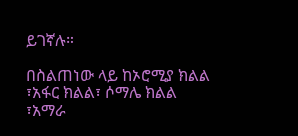ይገኛሉ።

በስልጠነው ላይ ከኦሮሚያ ክልል ፣አፋር ክልል፣ ሶማሌ ክልል ፣አማራ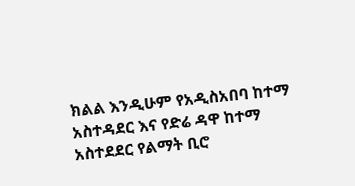ክልል እንዲሁም የአዲስአበባ ከተማ አስተዳደር እና የድሬ ዳዋ ከተማ አስተደደር የልማት ቢሮ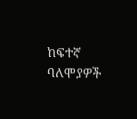ከፍተኛ ባለሞያዎች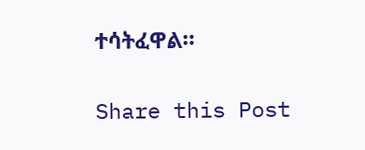ተሳትፈዋል።

Share this Post